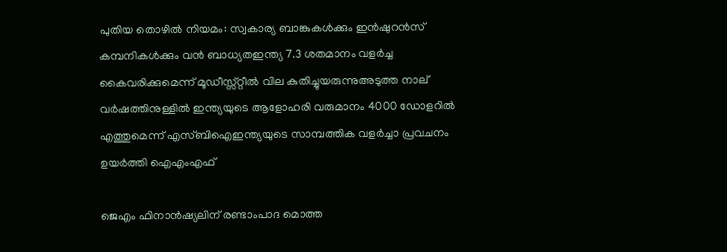പുതിയ തൊഴിൽ നിയമം: സ്വകാര്യ ബാങ്കുകൾക്കും ഇൻഷുറൻസ് കമ്പനികൾക്കും വൻ ബാധ്യതഇന്ത്യ 7.3 ശതമാനം വളര്‍ച്ച കൈവരിക്കുമെന്ന് മൂഡീസ്സ്‌റ്റീല്‍ വില കുതിച്ചുയരുന്നുഅടുത്ത നാല് വർഷത്തിനുള്ളിൽ ഇന്ത്യയുടെ ആളോഹരി വരുമാനം 4000 ഡോളറിൽ എത്തുമെന്ന് എസ്ബിഐഇന്ത്യയുടെ സാമ്പത്തിക വളര്‍ച്ചാ പ്രവചനം ഉയര്‍ത്തി ഐഎംഎഫ്

ജെഎം ഫിനാന്‍ഷ്യലിന് രണ്ടാംപാദ മൊത്ത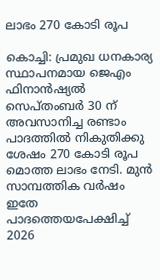ലാഭം 270 കോടി രൂപ

കൊച്ചി: പ്രമുഖ ധനകാര്യ സ്ഥാപനമായ ജെഎം ഫിനാന്‍ഷ്യല്‍ സെപ്തംബര്‍ 30 ന് അവസാനിച്ച രണ്ടാം പാദത്തില്‍ നികുതിക്കു ശേഷം 270 കോടി രൂപ മൊത്ത ലാഭം നേടി. മുന്‍ സാമ്പത്തിക വര്‍ഷം ഇതേ പാദത്തെയപേക്ഷിച്ച് 2026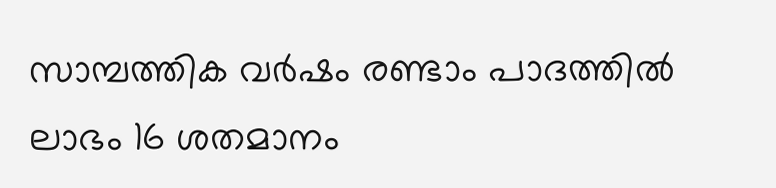സാമ്പത്തിക വര്‍ഷം രണ്ടാം പാദത്തില്‍ ലാഭം 16 ശതമാനം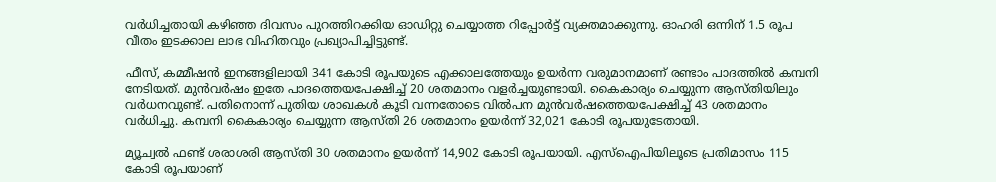വര്‍ധിച്ചതായി കഴിഞ്ഞ ദിവസം പുറത്തിറക്കിയ ഓഡിറ്റു ചെയ്യാത്ത റിപ്പോര്‍ട്ട് വ്യക്തമാക്കുന്നു. ഓഹരി ഒന്നിന് 1.5 രൂപ വീതം ഇടക്കാല ലാഭ വിഹിതവും പ്രഖ്യാപിച്ചിട്ടുണ്ട്.

ഫീസ്, കമ്മീഷന്‍ ഇനങ്ങളിലായി 341 കോടി രൂപയുടെ എക്കാലത്തേയും ഉയര്‍ന്ന വരുമാനമാണ് രണ്ടാം പാദത്തില്‍ കമ്പനി നേടിയത്. മുന്‍വര്‍ഷം ഇതേ പാദത്തെയപേക്ഷിച്ച് 20 ശതമാനം വളര്‍ച്ചയുണ്ടായി. കൈകാര്യം ചെയ്യുന്ന ആസ്തിയിലും വര്‍ധനവുണ്ട്. പതിനൊന്ന് പുതിയ ശാഖകള്‍ കൂടി വന്നതോടെ വില്‍പന മുന്‍വര്‍ഷത്തെയപേക്ഷിച്ച് 43 ശതമാനം വര്‍ധിച്ചു. കമ്പനി കൈകാര്യം ചെയ്യുന്ന ആസ്തി 26 ശതമാനം ഉയര്‍ന്ന് 32,021 കോടി രൂപയുടേതായി.

മ്യൂച്വല്‍ ഫണ്ട് ശരാശരി ആസ്തി 30 ശതമാനം ഉയര്‍ന്ന് 14,902 കോടി രൂപയായി. എസ്‌ഐപിയിലൂടെ പ്രതിമാസം 115 കോടി രൂപയാണ്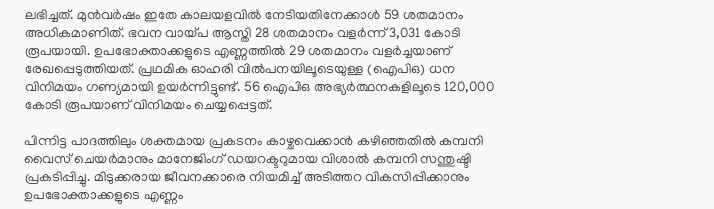ലഭിച്ചത്. മുന്‍വര്‍ഷം ഇതേ കാലയളവില്‍ നേടിയതിനേക്കാള്‍ 59 ശതമാനം അധികമാണിത്. ഭവന വായ്പ ആസ്തി 28 ശതമാനം വളര്‍ന്ന് 3,031 കോടി രൂപയായി. ഉപഭോക്താക്കളുടെ എണ്ണത്തില്‍ 29 ശതമാനം വളര്‍ച്ചയാണ് രേഖപ്പെടുത്തിയത്. പ്രഥമിക ഓഹരി വില്‍പനയിലൂടെയുള്ള (ഐപിഒ) ധന വിനിമയം ഗണ്യമായി ഉയര്‍ന്നിട്ടുണ്ട്. 56 ഐപിഒ അഭ്യര്‍ത്ഥനകളിലൂടെ 120,000 കോടി രൂപയാണ് വിനിമയം ചെയ്യപ്പെട്ടത്.

പിന്നിട്ട പാദത്തിലും ശക്തമായ പ്രകടനം കാഴ്ചവെക്കാന്‍ കഴിഞ്ഞതില്‍ കമ്പനി വൈസ് ചെയര്‍മാനും മാനേജിംഗ് ഡയറക്ടറുമായ വിശാല്‍ കമ്പനി സന്തുഷ്ടി പ്രകടിപ്പിച്ചു. മിടുക്കരായ ജീവനക്കാരെ നിയമിച്ച് അടിത്തറ വികസിപ്പിക്കാനും ഉപഭോക്താക്കളുടെ എണ്ണം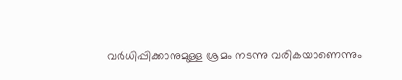വര്‍ധിപ്പിക്കാനുമുള്ള ശ്രമം നടന്നു വരികയാണെന്നും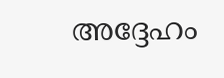അദ്ദേഹം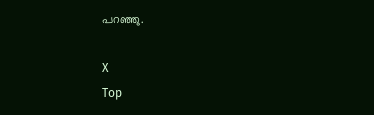പറഞ്ഞു.

X
Top